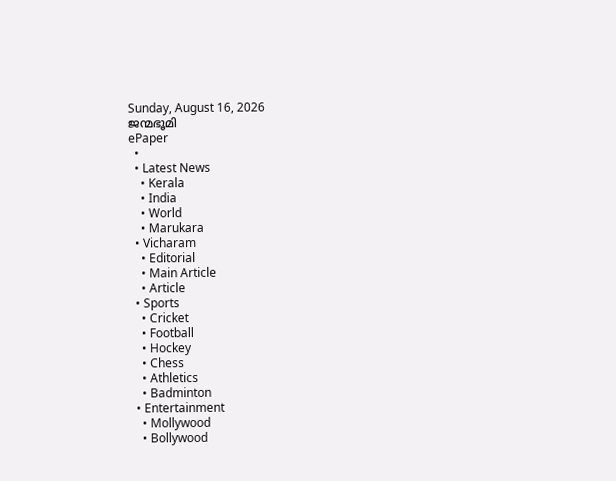Sunday, August 16, 2026
ജന്മഭൂമി
ePaper
  •
  • Latest News
    • Kerala
    • India
    • World
    • Marukara
  • Vicharam
    • Editorial
    • Main Article
    • Article
  • Sports
    • Cricket
    • Football
    • Hockey
    • Chess
    • Athletics
    • Badminton
  • Entertainment
    • Mollywood
    • Bollywood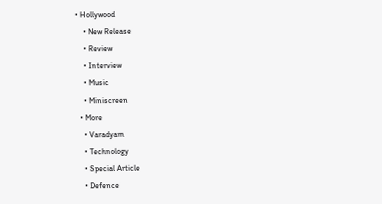• Hollywood
    • New Release
    • Review
    • Interview
    • Music
    • Miniscreen
  • More
    • Varadyam
    • Technology
    • Special Article
    • Defence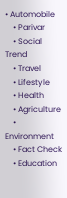• Automobile
    • Parivar
    • Social Trend
    • Travel
    • Lifestyle
    • Health
    • Agriculture
    • Environment
    • Fact Check
    • Education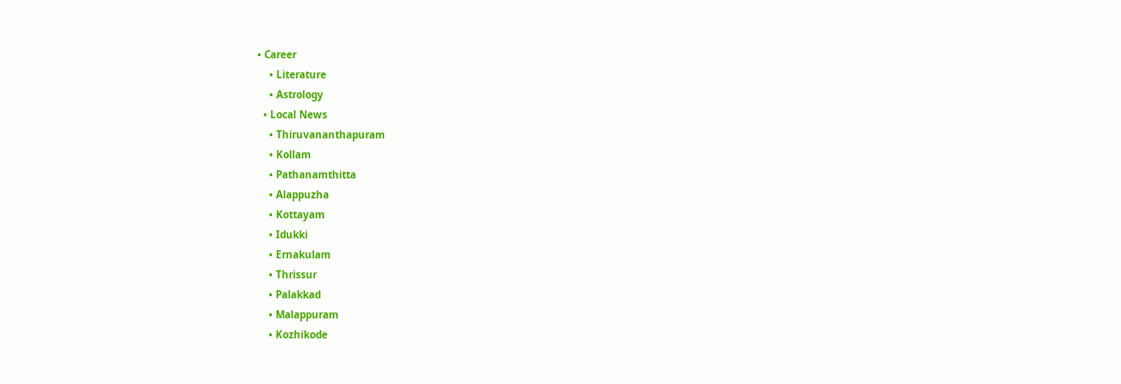• Career
    • Literature
    • Astrology
  • Local News
    • Thiruvananthapuram
    • Kollam
    • Pathanamthitta
    • Alappuzha
    • Kottayam
    • Idukki
    • Ernakulam
    • Thrissur
    • Palakkad
    • Malappuram
    • Kozhikode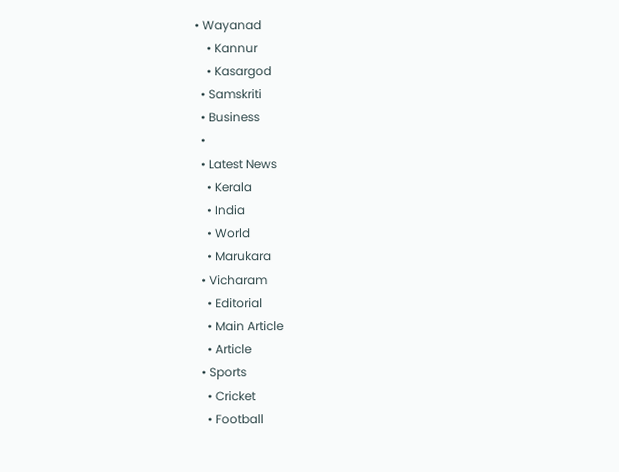• Wayanad
    • Kannur
    • Kasargod
  • Samskriti
  • Business
  •
  • Latest News
    • Kerala
    • India
    • World
    • Marukara
  • Vicharam
    • Editorial
    • Main Article
    • Article
  • Sports
    • Cricket
    • Football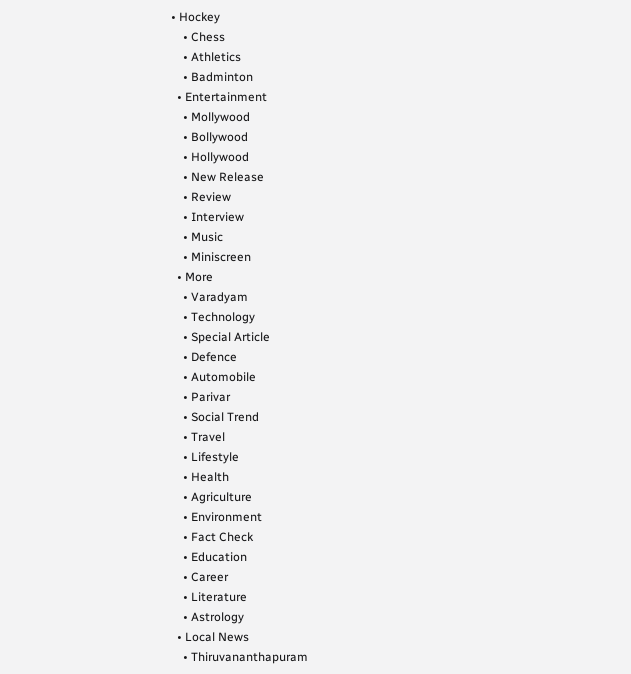• Hockey
    • Chess
    • Athletics
    • Badminton
  • Entertainment
    • Mollywood
    • Bollywood
    • Hollywood
    • New Release
    • Review
    • Interview
    • Music
    • Miniscreen
  • More
    • Varadyam
    • Technology
    • Special Article
    • Defence
    • Automobile
    • Parivar
    • Social Trend
    • Travel
    • Lifestyle
    • Health
    • Agriculture
    • Environment
    • Fact Check
    • Education
    • Career
    • Literature
    • Astrology
  • Local News
    • Thiruvananthapuram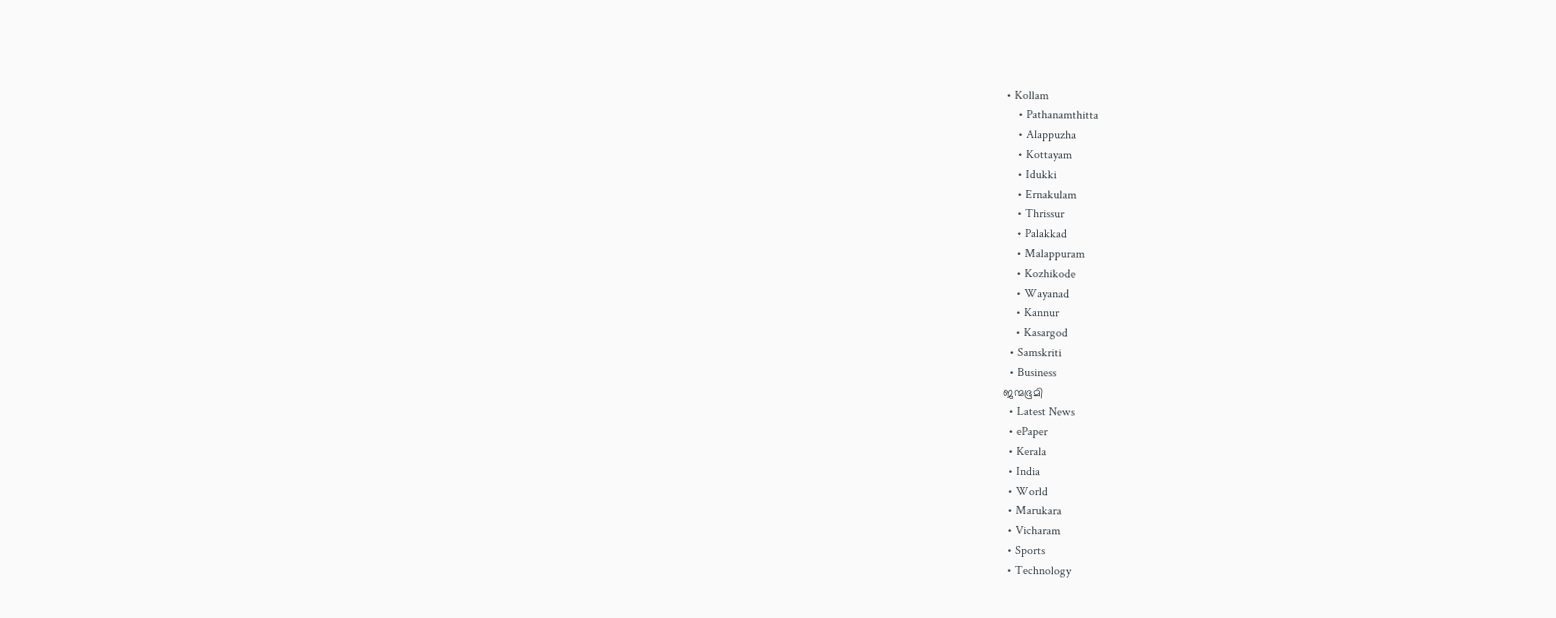• Kollam
    • Pathanamthitta
    • Alappuzha
    • Kottayam
    • Idukki
    • Ernakulam
    • Thrissur
    • Palakkad
    • Malappuram
    • Kozhikode
    • Wayanad
    • Kannur
    • Kasargod
  • Samskriti
  • Business
ജന്മഭൂമി
  • Latest News
  • ePaper
  • Kerala
  • India
  • World
  • Marukara
  • Vicharam
  • Sports
  • Technology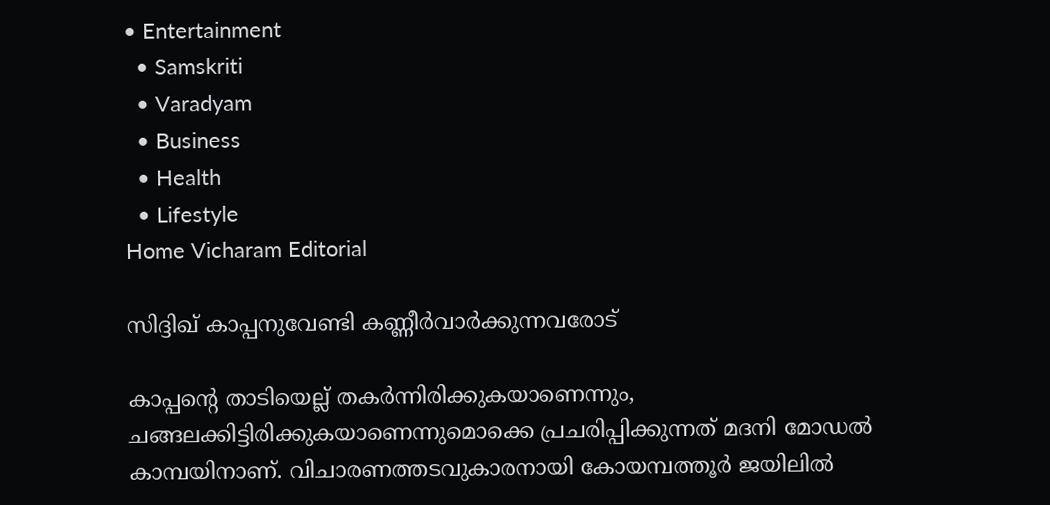• Entertainment
  • Samskriti
  • Varadyam
  • Business
  • Health
  • Lifestyle
Home Vicharam Editorial

സിദ്ദിഖ് കാപ്പനുവേണ്ടി കണ്ണീര്‍വാര്‍ക്കുന്നവരോട്

കാപ്പന്റെ താടിയെല്ല് തകര്‍ന്നിരിക്കുകയാണെന്നും, ചങ്ങലക്കിട്ടിരിക്കുകയാണെന്നുമൊക്കെ പ്രചരിപ്പിക്കുന്നത് മദനി മോഡല്‍ കാമ്പയിനാണ്. വിചാരണത്തടവുകാരനായി കോയമ്പത്തൂര്‍ ജയിലില്‍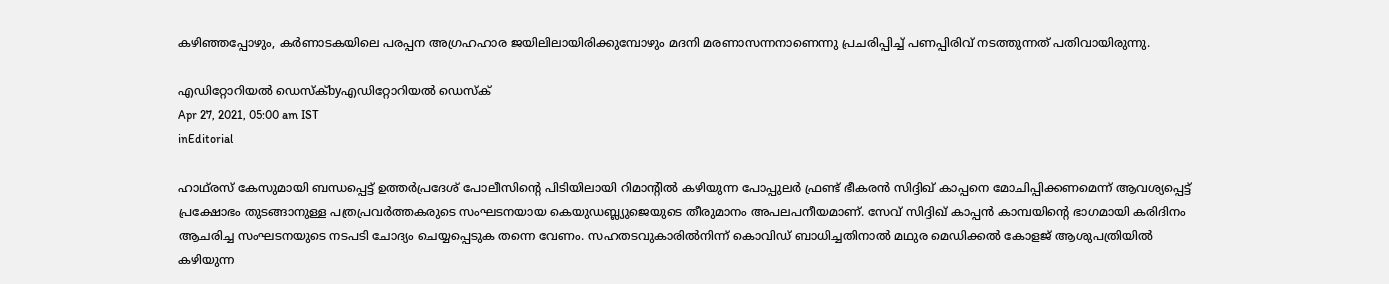കഴിഞ്ഞപ്പോഴും, കര്‍ണാടകയിലെ പരപ്പന അഗ്രഹഹാര ജയിലിലായിരിക്കുമ്പോഴും മദനി മരണാസന്നനാണെന്നു പ്രചരിപ്പിച്ച് പണപ്പിരിവ് നടത്തുന്നത് പതിവായിരുന്നു.

എഡിറ്റോറിയൽ ഡെസ്ക്byഎഡിറ്റോറിയൽ ഡെസ്ക്
Apr 27, 2021, 05:00 am IST
inEditorial

ഹാഥ്‌രസ് കേസുമായി ബന്ധപ്പെട്ട് ഉത്തര്‍പ്രദേശ് പോലീസിന്റെ പിടിയിലായി റിമാന്റില്‍ കഴിയുന്ന പോപ്പുലര്‍ ഫ്രണ്ട് ഭീകരന്‍ സിദ്ദിഖ് കാപ്പനെ മോചിപ്പിക്കണമെന്ന് ആവശ്യപ്പെട്ട് പ്രക്ഷോഭം തുടങ്ങാനുള്ള പത്രപ്രവര്‍ത്തകരുടെ സംഘടനയായ കെയുഡബ്ല്യുജെയുടെ തീരുമാനം അപലപനീയമാണ്. സേവ് സിദ്ദിഖ് കാപ്പന്‍ കാമ്പയിന്റെ ഭാഗമായി കരിദിനം ആചരിച്ച സംഘടനയുടെ നടപടി ചോദ്യം ചെയ്യപ്പെടുക തന്നെ വേണം. സഹതടവുകാരില്‍നിന്ന് കൊവിഡ് ബാധിച്ചതിനാല്‍ മഥുര മെഡിക്കല്‍ കോളജ് ആശുപത്രിയില്‍ കഴിയുന്ന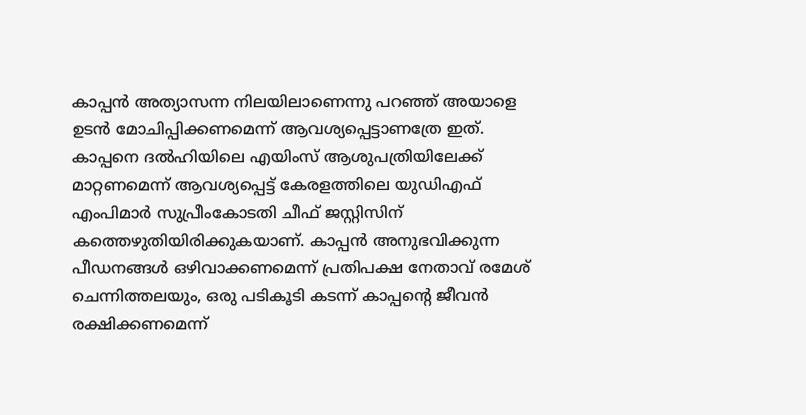കാപ്പന്‍ അത്യാസന്ന നിലയിലാണെന്നു പറഞ്ഞ് അയാളെ ഉടന്‍ മോചിപ്പിക്കണമെന്ന് ആവശ്യപ്പെട്ടാണത്രേ ഇത്. കാപ്പനെ ദല്‍ഹിയിലെ എയിംസ് ആശുപത്രിയിലേക്ക് മാറ്റണമെന്ന് ആവശ്യപ്പെട്ട് കേരളത്തിലെ യുഡിഎഫ് എംപിമാര്‍ സുപ്രീംകോടതി ചീഫ് ജസ്റ്റിസിന് കത്തെഴുതിയിരിക്കുകയാണ്. കാപ്പന്‍ അനുഭവിക്കുന്ന പീഡനങ്ങള്‍ ഒഴിവാക്കണമെന്ന് പ്രതിപക്ഷ നേതാവ് രമേശ് ചെന്നിത്തലയും, ഒരു പടികൂടി കടന്ന് കാപ്പന്റെ ജീവന്‍ രക്ഷിക്കണമെന്ന്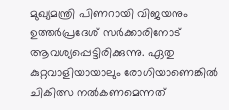മുഖ്യമന്ത്രി പിണറായി വിജയനും ഉത്തര്‍പ്രദേശ് സര്‍ക്കാരിനോട് ആവശ്യപ്പെട്ടിരിക്കുന്നു. ഏതു കുറ്റവാളിയായാലും രോഗിയാണെങ്കില്‍ ചികിത്സ നല്‍കണമെന്നത്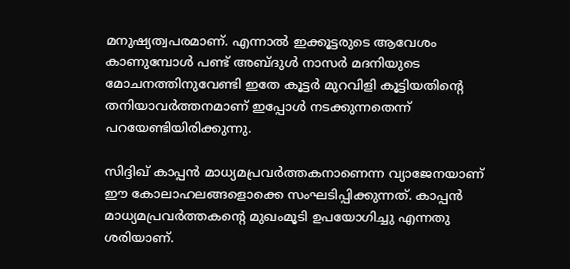മനുഷ്യത്വപരമാണ്. എന്നാല്‍ ഇക്കൂട്ടരുടെ ആവേശം കാണുമ്പോള്‍ പണ്ട് അബ്ദുള്‍ നാസര്‍ മദനിയുടെ മോചനത്തിനുവേണ്ടി ഇതേ കൂട്ടര്‍ മുറവിളി കൂട്ടിയതിന്റെ തനിയാവര്‍ത്തനമാണ് ഇപ്പോള്‍ നടക്കുന്നതെന്ന് പറയേണ്ടിയിരിക്കുന്നു.

സിദ്ദിഖ് കാപ്പന്‍ മാധ്യമപ്രവര്‍ത്തകനാണെന്ന വ്യാജേനയാണ് ഈ കോലാഹലങ്ങളൊക്കെ സംഘടിപ്പിക്കുന്നത്. കാപ്പന്‍ മാധ്യമപ്രവര്‍ത്തകന്റെ മുഖംമൂടി ഉപയോഗിച്ചു എന്നതു ശരിയാണ്.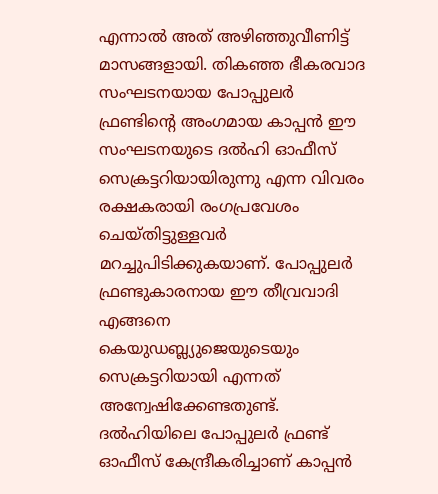എന്നാല്‍ അത് അഴിഞ്ഞുവീണിട്ട് മാസങ്ങളായി. തികഞ്ഞ ഭീകരവാദ സംഘടനയായ പോപ്പുലര്‍ ഫ്രണ്ടിന്റെ അംഗമായ കാപ്പന്‍ ഈ സംഘടനയുടെ ദല്‍ഹി ഓഫീസ് സെക്രട്ടറിയായിരുന്നു എന്ന വിവരം രക്ഷകരായി രംഗപ്രവേശം ചെയ്തിട്ടുള്ളവര്‍ മറച്ചുപിടിക്കുകയാണ്. പോപ്പുലര്‍ ഫ്രണ്ടുകാരനായ ഈ തീവ്രവാദി എങ്ങനെ കെയുഡബ്ല്യുജെയുടെയും സെക്രട്ടറിയായി എന്നത് അന്വേഷിക്കേണ്ടതുണ്ട്. ദല്‍ഹിയിലെ പോപ്പുലര്‍ ഫ്രണ്ട് ഓഫീസ് കേന്ദ്രീകരിച്ചാണ് കാപ്പന്‍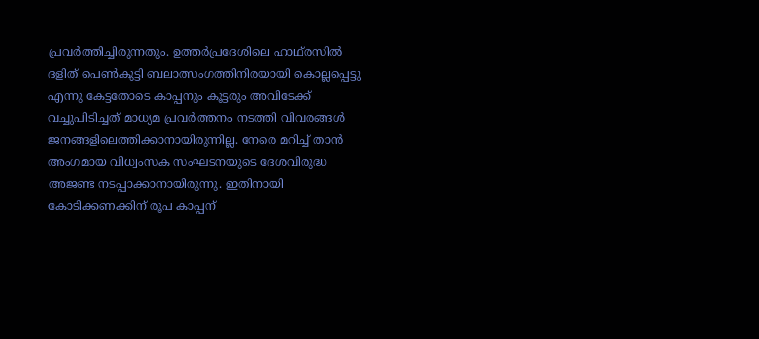പ്രവര്‍ത്തിച്ചിരുന്നതും. ഉത്തര്‍പ്രദേശിലെ ഹാഥ്‌രസില്‍ ദളിത് പെണ്‍കുട്ടി ബലാത്സംഗത്തിനിരയായി കൊല്ലപ്പെട്ടു എന്നു കേട്ടതോടെ കാപ്പനും കൂട്ടരും അവിടേക്ക് വച്ചുപിടിച്ചത് മാധ്യമ പ്രവര്‍ത്തനം നടത്തി വിവരങ്ങള്‍ ജനങ്ങളിലെത്തിക്കാനായിരുന്നില്ല. നേരെ മറിച്ച് താന്‍ അംഗമായ വിധ്വംസക സംഘടനയുടെ ദേശവിരുദ്ധ അജണ്ട നടപ്പാക്കാനായിരുന്നു. ഇതിനായി കോടിക്കണക്കിന് രൂപ കാപ്പന്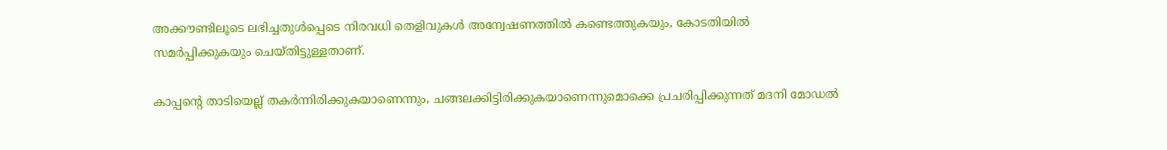അക്കൗണ്ടിലൂടെ ലഭിച്ചതുള്‍പ്പെടെ നിരവധി തെളിവുകള്‍ അന്വേഷണത്തില്‍ കണ്ടെത്തുകയും, കോടതിയില്‍ സമര്‍പ്പിക്കുകയും ചെയ്തിട്ടുള്ളതാണ്.

കാപ്പന്റെ താടിയെല്ല് തകര്‍ന്നിരിക്കുകയാണെന്നും, ചങ്ങലക്കിട്ടിരിക്കുകയാണെന്നുമൊക്കെ പ്രചരിപ്പിക്കുന്നത് മദനി മോഡല്‍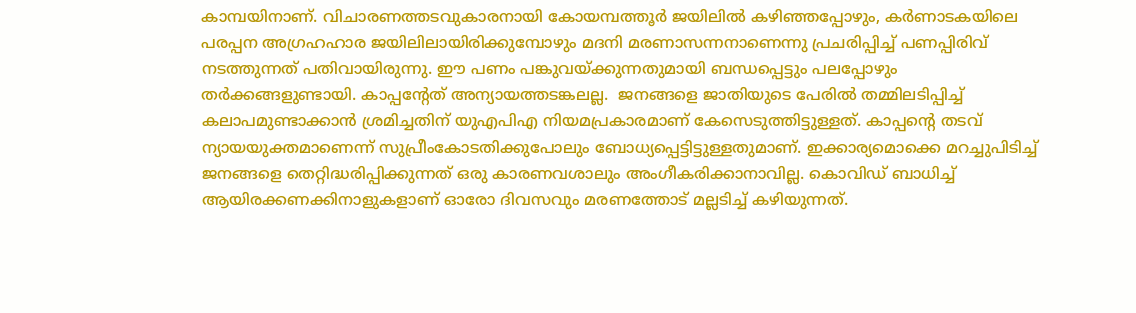കാമ്പയിനാണ്. വിചാരണത്തടവുകാരനായി കോയമ്പത്തൂര്‍ ജയിലില്‍ കഴിഞ്ഞപ്പോഴും, കര്‍ണാടകയിലെ പരപ്പന അഗ്രഹഹാര ജയിലിലായിരിക്കുമ്പോഴും മദനി മരണാസന്നനാണെന്നു പ്രചരിപ്പിച്ച് പണപ്പിരിവ് നടത്തുന്നത് പതിവായിരുന്നു. ഈ പണം പങ്കുവയ്‌ക്കുന്നതുമായി ബന്ധപ്പെട്ടും പലപ്പോഴും തര്‍ക്കങ്ങളുണ്ടായി. കാപ്പന്റേത് അന്യായത്തടങ്കലല്ല.  ജനങ്ങളെ ജാതിയുടെ പേരില്‍ തമ്മിലടിപ്പിച്ച് കലാപമുണ്ടാക്കാന്‍ ശ്രമിച്ചതിന് യുഎപിഎ നിയമപ്രകാരമാണ് കേസെടുത്തിട്ടുള്ളത്. കാപ്പന്റെ തടവ് ന്യായയുക്തമാണെന്ന് സുപ്രീംകോടതിക്കുപോലും ബോധ്യപ്പെട്ടിട്ടുള്ളതുമാണ്. ഇക്കാര്യമൊക്കെ മറച്ചുപിടിച്ച് ജനങ്ങളെ തെറ്റിദ്ധരിപ്പിക്കുന്നത് ഒരു കാരണവശാലും അംഗീകരിക്കാനാവില്ല. കൊവിഡ് ബാധിച്ച് ആയിരക്കണക്കിനാളുകളാണ് ഓരോ ദിവസവും മരണത്തോട് മല്ലടിച്ച് കഴിയുന്നത്.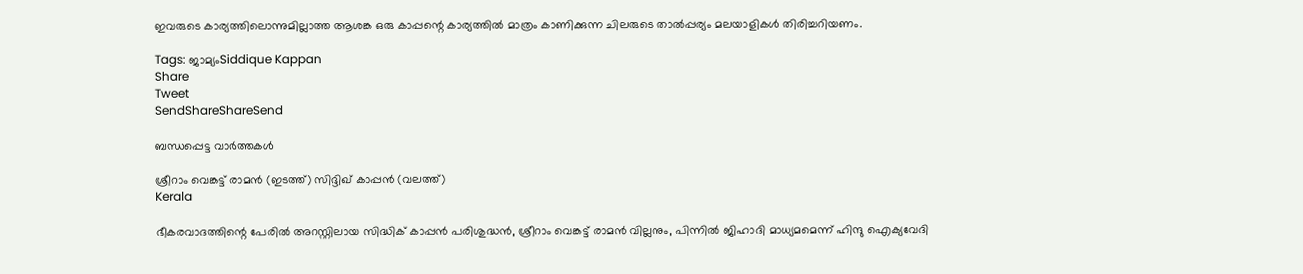ഇവരുടെ കാര്യത്തിലൊന്നുമില്ലാത്ത ആശങ്ക ഒരു കാപ്പന്റെ കാര്യത്തില്‍ മാത്രം കാണിക്കുന്ന ചിലരുടെ താല്‍പ്പര്യം മലയാളികള്‍ തിരിച്ചറിയണം.

Tags: ജാമ്യംSiddique Kappan
Share
Tweet
SendShareShareSend

ബന്ധപ്പെട്ട വാര്‍ത്തകള്‍

ശ്രീറാം വെങ്കട്ട് രാമന്‍ (ഇടത്ത്) സിദ്ദിഖ് കാപ്പന്‍ (വലത്ത്)
Kerala

ഭീകരവാദത്തിന്റെ പേരില്‍ അറസ്റ്റിലായ സിദ്ധിക് കാപ്പന്‍ പരിശുദ്ധന്‍, ശ്രീറാം വെങ്കട്ട് രാമന്‍ വില്ലനും, പിന്നില്‍ ജിഹാദി മാധ്യമമെന്ന് ഹിന്ദു ഐക്യവേദി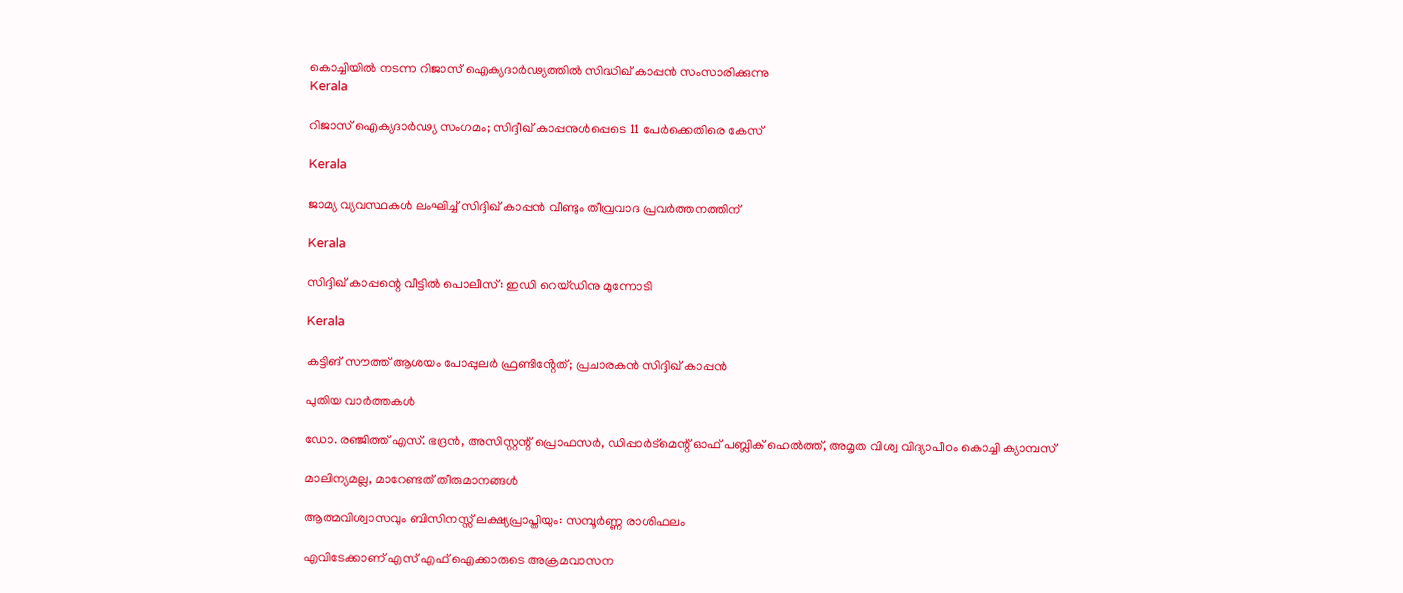കൊച്ചിയില്‍ നടന്ന റിജാസ് ഐക്യദാര്‍ഢ്യത്തില്‍ സിദ്ധിഖ് കാപ്പന്‍ സംസാരിക്കുന്നു
Kerala

റിജാസ് ഐക്യദാര്‍ഢ്യ സംഗമം; സിദ്ദീഖ് കാപ്പനുള്‍പ്പെടെ 11 പേര്‍ക്കെതിരെ കേസ്‌

Kerala

ജാമ്യ വ്യവസ്ഥകൾ ലംഘിച്ച് സിദ്ദിഖ് കാപ്പൻ വീണ്ടും തീവ്രവാദ പ്രവർത്തനത്തിന്

Kerala

സിദ്ദിഖ് കാപ്പന്റെ വീട്ടിൽ പൊലീസ്: ഇഡി റെയ്ഡിനു മുന്നോടി

Kerala

കട്ടിങ് സൗത്ത് ആശയം പോപ്പുലർ ഫ്രണ്ടിൻ്റേത്; പ്രചാരകൻ സിദ്ദിഖ് കാപ്പൻ

പുതിയ വാര്‍ത്തകള്‍

ഡോ. രഞ്ജിത്ത് എസ്. ഭദ്രന്‍, അസിസ്റ്റന്റ് പ്രൊഫസര്‍, ഡിപ്പാര്‍ട്‌മെന്റ് ഓഫ് പബ്ലിക് ഹെല്‍ത്ത്, അമൃത വിശ്വ വിദ്യാപീഠം കൊച്ചി ക്യാമ്പസ്

മാലിന്യമല്ല, മാറേണ്ടത് തീരുമാനങ്ങള്‍

ആത്മവിശ്വാസവും ബിസിനസ്സ് ലക്ഷ്യപ്രാപ്തിയും: സമ്പൂർണ്ണ രാശിഫലം

എവിടേക്കാണ് എസ് എഫ് ഐക്കാരുടെ അക്രമവാസന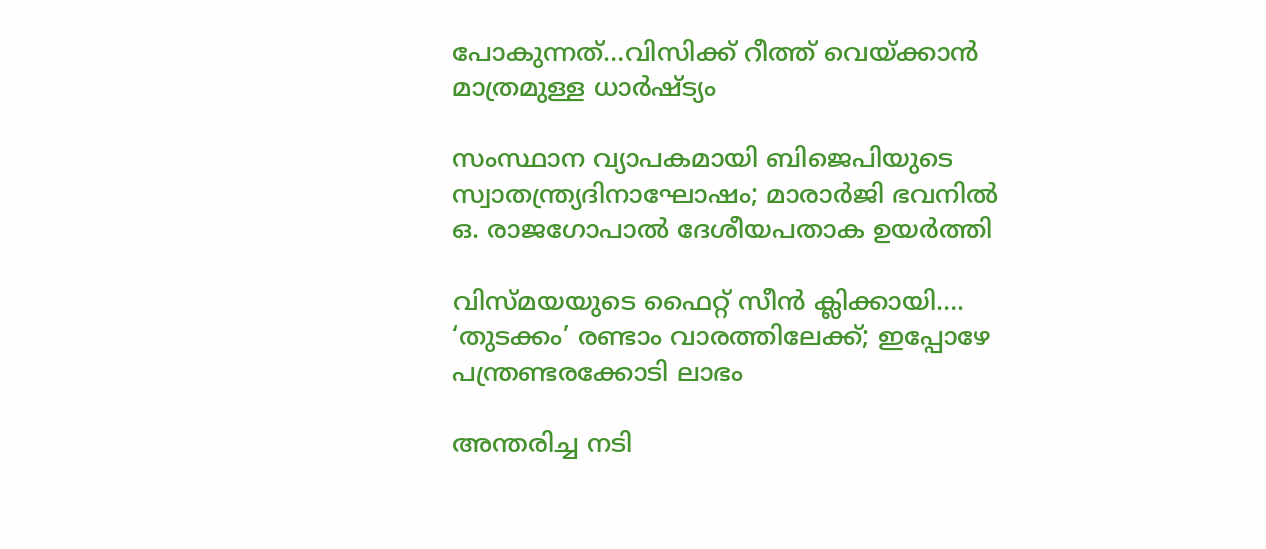പോകുന്നത്…വിസിക്ക് റീത്ത് വെയ്‌ക്കാന്‍ മാത്രമുള്ള ധാര്‍ഷ്ട്യം

സംസ്ഥാന വ്യാപകമായി ബിജെപിയുടെ സ്വാതന്ത്ര്യദിനാഘോഷം; മാരാർജി ഭവനിൽ ഒ. രാജഗോപാൽ ദേശീയപതാക ഉയർത്തി

വിസ്‍മയയുടെ ഫൈറ്റ് സീന്‍ ക്ലിക്കായി…. ‘തുടക്കം’ രണ്ടാം വാരത്തിലേക്ക്; ഇപ്പോഴേ പന്ത്രണ്ടരക്കോടി ലാഭം

അന്തരിച്ച നടി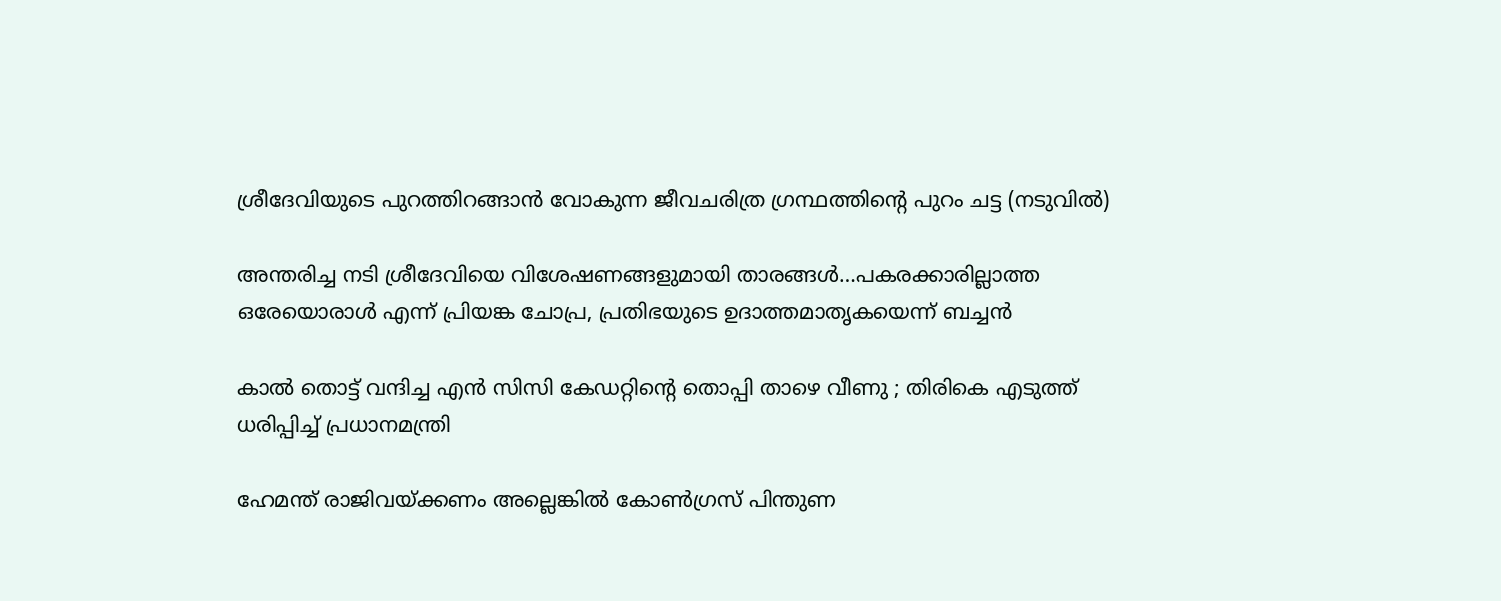ശ്രീദേവിയുടെ പുറത്തിറങ്ങാന്‍ വോകുന്ന ജീവചരിത്ര ഗ്രന്ഥത്തിന്‍റെ പുറം ചട്ട (നടുവില്‍)

അന്തരിച്ച നടി ശ്രീദേവിയെ വിശേഷണങ്ങളുമായി താരങ്ങള്‍…പകരക്കാരില്ലാത്ത ഒരേയൊരാള്‍ എന്ന് പ്രിയങ്ക ചോപ്ര, പ്രതിഭയുടെ ഉദാത്തമാതൃകയെന്ന് ബച്ചന്‍

കാൽ തൊട്ട് വന്ദിച്ച എൻ സിസി കേഡറ്റിന്റെ തൊപ്പി താഴെ വീണു ; തിരികെ എടുത്ത് ധരിപ്പിച്ച് പ്രധാനമന്ത്രി

ഹേമന്ത് രാജിവയ്‌ക്കണം അല്ലെങ്കിൽ കോൺഗ്രസ് പിന്തുണ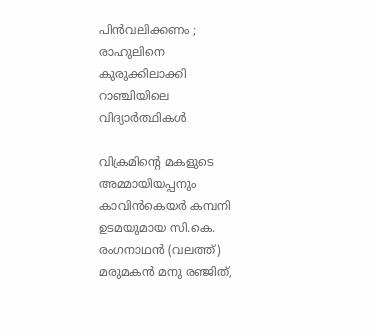പിൻവലിക്കണം ; രാഹുലിനെ കുരുക്കിലാക്കി റാഞ്ചിയിലെ വിദ്യാർത്ഥികൾ

വിക്രമിന്‍റെ മകളുടെ അമ്മായിയപ്പനും കാവിന്‍കെയര്‍ കമ്പനി ഉടമയുമായ സി.കെ. രംഗനാഥന്‍ (വലത്ത്) മരുമകന്‍ മനു രഞ്ജിത്,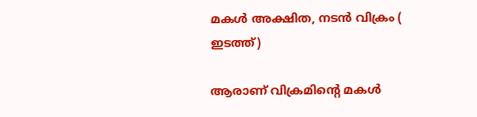മകള്‍ അക്ഷിത, നടന്‍ വിക്രം ( ഇടത്ത്)

ആരാണ് വിക്രമിന്റെ മകള്‍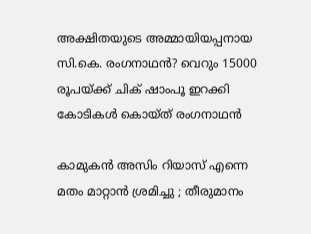അക്ഷിതയുടെ അമ്മായിയപ്പനായ സി.കെ. രംഗനാഥന്‍? വെറും 15000 രൂപയ്‌ക്ക് ചിക് ഷാംപൂ ഇറക്കി കോടികള്‍ കൊയ്ത് രംഗനാഥന്‍

കാമുകൻ അസിം റിയാസ് എന്നെ മതം മാറ്റാൻ ശ്രമിച്ചു ; തീരുമാനം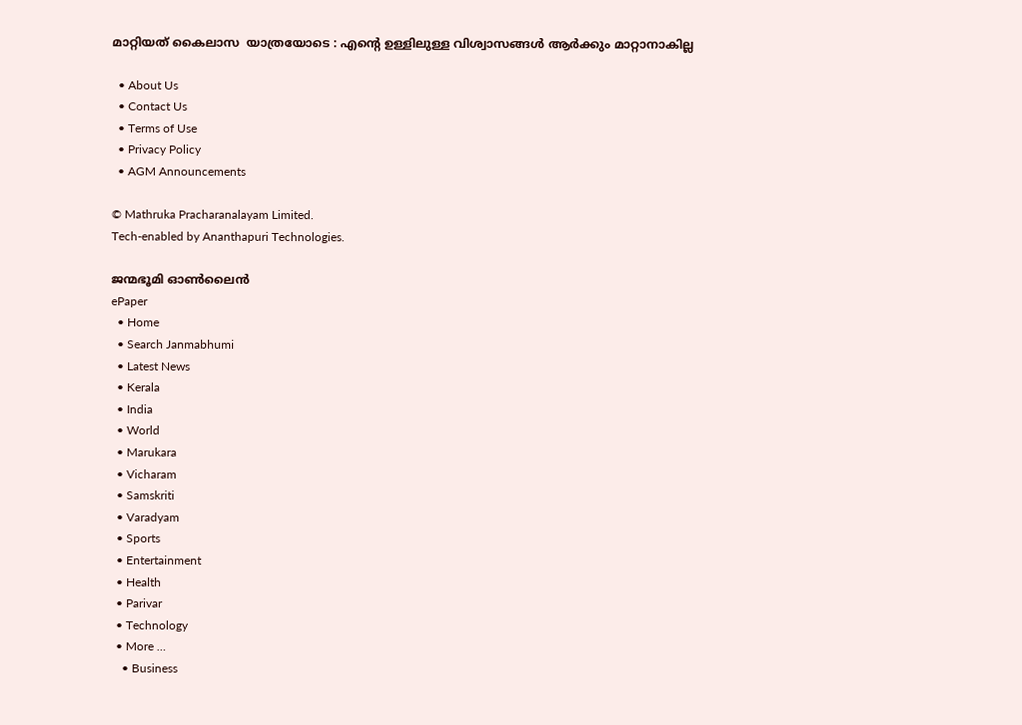മാറ്റിയത് കൈലാസ  യാത്രയോടെ : എന്റെ ഉള്ളിലുള്ള വിശ്വാസങ്ങൾ ആർക്കും മാറ്റാനാകില്ല

  • About Us
  • Contact Us
  • Terms of Use
  • Privacy Policy
  • AGM Announcements

© Mathruka Pracharanalayam Limited.
Tech-enabled by Ananthapuri Technologies.

ജന്മഭൂമി ഓണ്‍ലൈന്‍
ePaper
  • Home
  • Search Janmabhumi
  • Latest News
  • Kerala
  • India
  • World
  • Marukara
  • Vicharam
  • Samskriti
  • Varadyam
  • Sports
  • Entertainment
  • Health
  • Parivar
  • Technology
  • More …
    • Business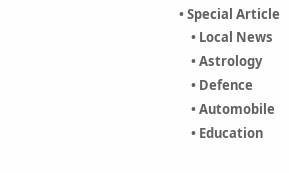• Special Article
    • Local News
    • Astrology
    • Defence
    • Automobile
    • Education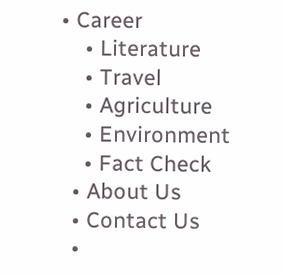• Career
    • Literature
    • Travel
    • Agriculture
    • Environment
    • Fact Check
  • About Us
  • Contact Us
  •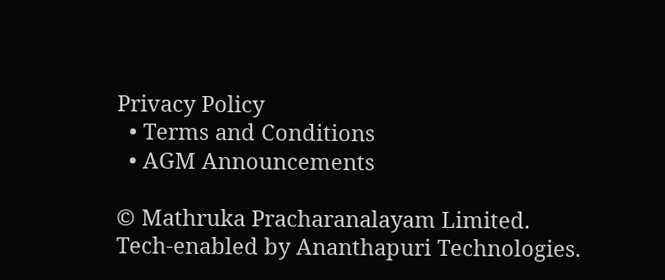Privacy Policy
  • Terms and Conditions
  • AGM Announcements

© Mathruka Pracharanalayam Limited.
Tech-enabled by Ananthapuri Technologies.